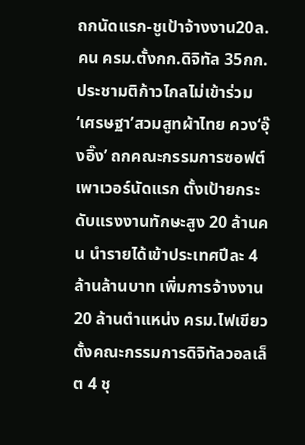ถกนัดแรก-ชูเป้าจ้างงาน20ล.คน ครม.ตั้งกก.ดิจิทัล 35กก.ประชามติก้าวไกลไม่เข้าร่วม
‘เศรษฐา’สวมสูทผ้าไทย ควง‘อุ๊งอิ๊ง’ ถกคณะกรรมการซอฟต์เพาเวอร์นัดแรก ตั้งเป้ายกระดับแรงงานทักษะสูง 20 ล้านคน นำรายได้เข้าประเทศปีละ 4 ล้านล้านบาท เพิ่มการจ้างงาน 20 ล้านตำแหน่ง ครม.ไฟเขียว ตั้งคณะกรรมการดิจิทัลวอลเล็ต 4 ชุ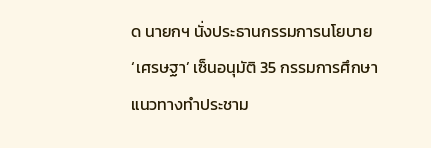ด นายกฯ นั่งประธานกรรมการนโยบาย ‘เศรษฐา’ เซ็นอนุมัติ 35 กรรมการศึกษาแนวทางทำประชาม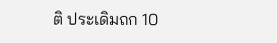ติ ประเดิมถก 10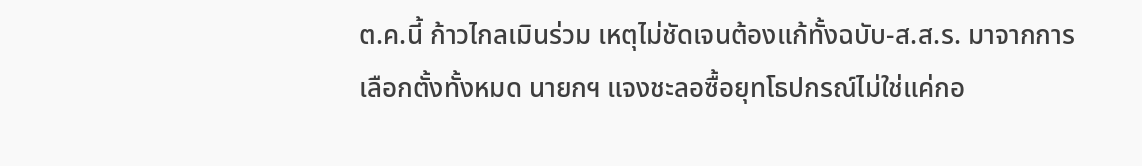ต.ค.นี้ ก้าวไกลเมินร่วม เหตุไม่ชัดเจนต้องแก้ทั้งฉบับ-ส.ส.ร. มาจากการเลือกตั้งทั้งหมด นายกฯ แจงชะลอซื้อยุทโธปกรณ์ไม่ใช่แค่กอ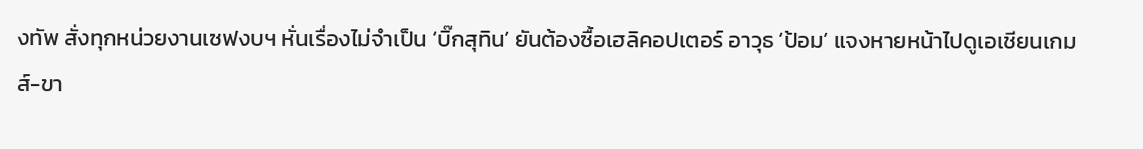งทัพ สั่งทุกหน่วยงานเซฟงบฯ หั่นเรื่องไม่จำเป็น ‘บิ๊กสุทิน’ ยันต้องซื้อเฮลิคอปเตอร์ อาวุธ ‘ป้อม’ แจงหายหน้าไปดูเอเชียนเกมส์-ขา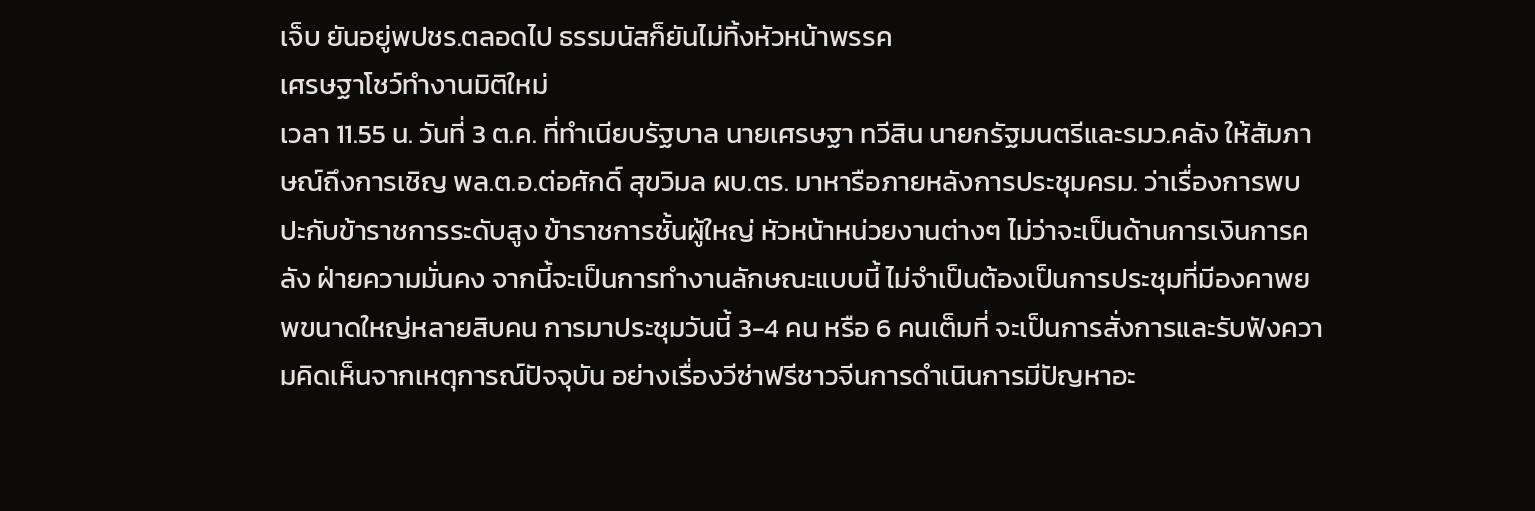เจ็บ ยันอยู่พปชร.ตลอดไป ธรรมนัสก็ยันไม่ทิ้งหัวหน้าพรรค
เศรษฐาโชว์ทำงานมิติใหม่
เวลา 11.55 น. วันที่ 3 ต.ค. ที่ทำเนียบรัฐบาล นายเศรษฐา ทวีสิน นายกรัฐมนตรีและรมว.คลัง ให้สัมภาษณ์ถึงการเชิญ พล.ต.อ.ต่อศักดิ์ สุขวิมล ผบ.ตร. มาหารือภายหลังการประชุมครม. ว่าเรื่องการพบปะกับข้าราชการระดับสูง ข้าราชการชั้นผู้ใหญ่ หัวหน้าหน่วยงานต่างๆ ไม่ว่าจะเป็นด้านการเงินการคลัง ฝ่ายความมั่นคง จากนี้จะเป็นการทำงานลักษณะแบบนี้ ไม่จำเป็นต้องเป็นการประชุมที่มีองคาพยพขนาดใหญ่หลายสิบคน การมาประชุมวันนี้ 3-4 คน หรือ 6 คนเต็มที่ จะเป็นการสั่งการและรับฟังความคิดเห็นจากเหตุการณ์ปัจจุบัน อย่างเรื่องวีซ่าฟรีชาวจีนการดำเนินการมีปัญหาอะ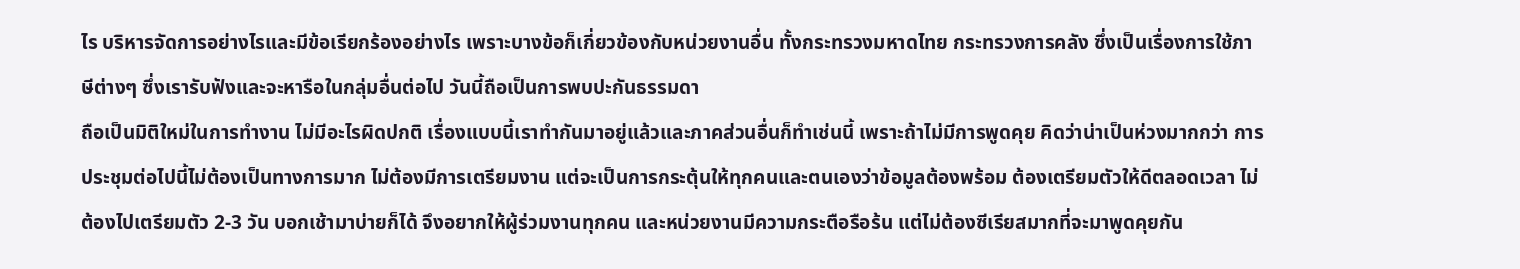ไร บริหารจัดการอย่างไรและมีข้อเรียกร้องอย่างไร เพราะบางข้อก็เกี่ยวข้องกับหน่วยงานอื่น ทั้งกระทรวงมหาดไทย กระทรวงการคลัง ซึ่งเป็นเรื่องการใช้ภาษีต่างๆ ซึ่งเรารับฟังและจะหารือในกลุ่มอื่นต่อไป วันนี้ถือเป็นการพบปะกันธรรมดา
ถือเป็นมิติใหม่ในการทำงาน ไม่มีอะไรผิดปกติ เรื่องแบบนี้เราทำกันมาอยู่แล้วและภาคส่วนอื่นก็ทำเช่นนี้ เพราะถ้าไม่มีการพูดคุย คิดว่าน่าเป็นห่วงมากกว่า การประชุมต่อไปนี้ไม่ต้องเป็นทางการมาก ไม่ต้องมีการเตรียมงาน แต่จะเป็นการกระตุ้นให้ทุกคนและตนเองว่าข้อมูลต้องพร้อม ต้องเตรียมตัวให้ดีตลอดเวลา ไม่ต้องไปเตรียมตัว 2-3 วัน บอกเช้ามาบ่ายก็ได้ จึงอยากให้ผู้ร่วมงานทุกคน และหน่วยงานมีความกระตือรือร้น แต่ไม่ต้องซีเรียสมากที่จะมาพูดคุยกัน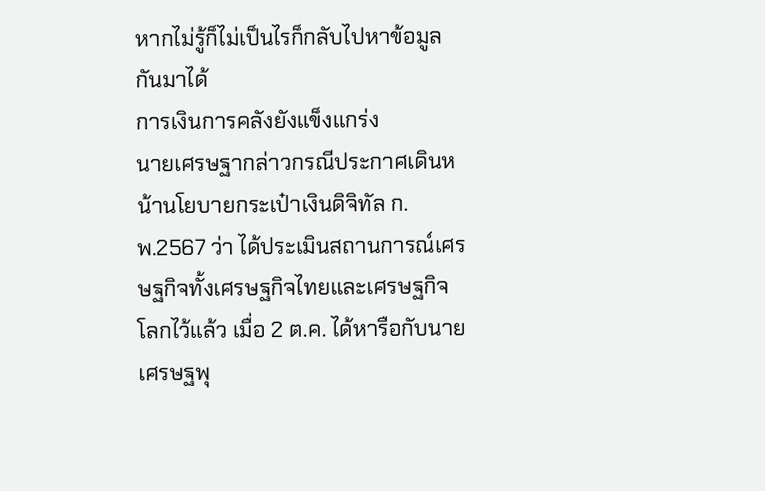หากไม่รู้ก็ไม่เป็นไรก็กลับไปหาข้อมูลกันมาได้
การเงินการคลังยังแข็งแกร่ง
นายเศรษฐากล่าวกรณีประกาศเดินหน้านโยบายกระเป๋าเงินดิจิทัล ก.พ.2567 ว่า ได้ประเมินสถานการณ์เศรษฐกิจทั้งเศรษฐกิจไทยและเศรษฐกิจโลกไว้แล้ว เมื่อ 2 ต.ค. ได้หารือกับนายเศรษฐพุ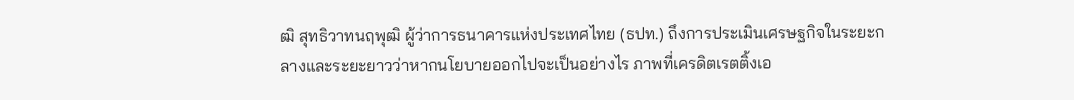ฒิ สุทธิวาทนฤพุฒิ ผู้ว่าการธนาคารแห่งประเทศไทย (ธปท.) ถึงการประเมินเศรษฐกิจในระยะกลางและระยะยาวว่าหากนโยบายออกไปจะเป็นอย่างไร ภาพที่เครดิตเรตติ้งเอ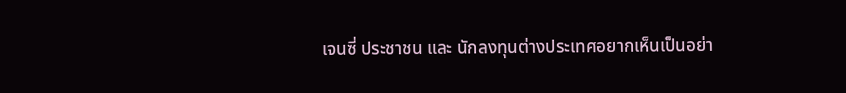เจนซี่ ประชาชน และ นักลงทุนต่างประเทศอยากเห็นเป็นอย่า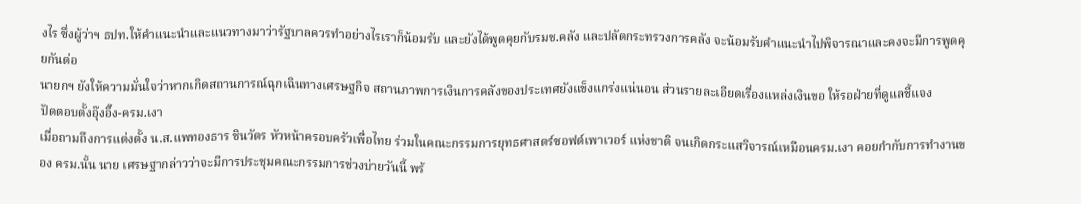งไร ซึ่งผู้ว่าฯ ธปท.ให้คำแนะนำและแนวทางมาว่ารัฐบาลควรทำอย่างไรเราก็น้อมรับ และยังได้พูดคุยกับรมช.คลัง และปลัดกระทรวงการคลัง จะน้อมรับคำแนะนำไปพิจารณาและคงจะมีการพูดคุยกันต่อ
นายกฯ ยังให้ความมั่นใจว่าหากเกิดสถานการณ์ฉุกเฉินทางเศรษฐกิจ สถานภาพการเงินการคลังของประเทศยังแข็งแกร่งแน่นอน ส่วนรายละเอียดเรื่องแหล่งเงินขอ ให้รอฝ่ายที่ดูแลชี้แจง
ปัดตอบตั้งอุ๊งอิ๊ง-ครม.เงา
เมื่อถามถึงการแต่งตั้ง น.ส.แพทองธาร ชินวัตร หัวหน้าครอบครัวเพื่อไทย ร่วมในคณะกรรมการยุทธศาสตร์ซอฟต์เพาเวอร์ แห่งชาติ จนเกิดกระแสวิจารณ์เหมือนครม.เงา คอยกำกับการทำงานของ ครม.นั้น นาย เศรษฐากล่าวว่าจะมีการประชุมคณะกรรมการช่วงบ่ายวันนี้ พร้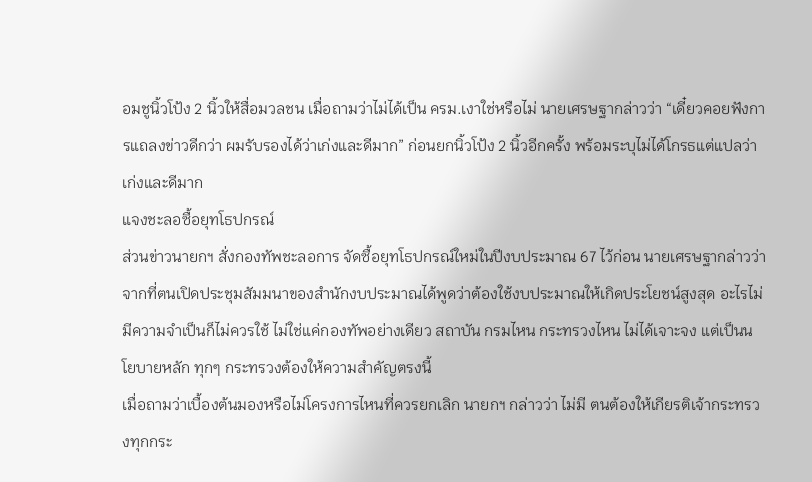อมชูนิ้วโป้ง 2 นิ้วให้สื่อมวลชน เมื่อถามว่าไม่ได้เป็น ครม.เงาใช่หรือไม่ นายเศรษฐากล่าวว่า “เดี๋ยวคอยฟังการแถลงข่าวดีกว่า ผมรับรองได้ว่าเก่งและดีมาก” ก่อนยกนิ้วโป้ง 2 นิ้วอีกครั้ง พร้อมระบุไม่ได้โกรธแต่แปลว่าเก่งและดีมาก
แจงชะลอซื้อยุทโธปกรณ์
ส่วนข่าวนายกฯ สั่งกองทัพชะลอการ จัดซื้อยุทโธปกรณ์ใหม่ในปีงบประมาณ 67 ไว้ก่อน นายเศรษฐากล่าวว่า จากที่ตนเปิดประชุมสัมมนาของสำนักงบประมาณได้พูดว่าต้องใช้งบประมาณให้เกิดประโยชน์สูงสุด อะไรไม่มีความจำเป็นก็ไม่ควรใช้ ไม่ใช่แค่กองทัพอย่างเดียว สถาบัน กรมไหน กระทรวงไหน ไม่ได้เจาะจง แต่เป็นนโยบายหลัก ทุกๆ กระทรวงต้องให้ความสำคัญตรงนี้
เมื่อถามว่าเบื้องต้นมองหรือไม่โครงการไหนที่ควรยกเลิก นายกฯ กล่าวว่า ไม่มี ตนต้องให้เกียรติเจ้ากระทรวงทุกกระ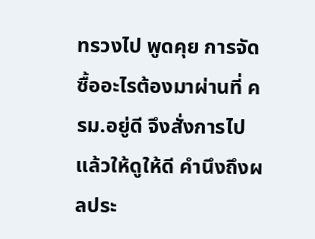ทรวงไป พูดคุย การจัดซื้ออะไรต้องมาผ่านที่ ครม.อยู่ดี จึงสั่งการไปแล้วให้ดูให้ดี คำนึงถึงผลประ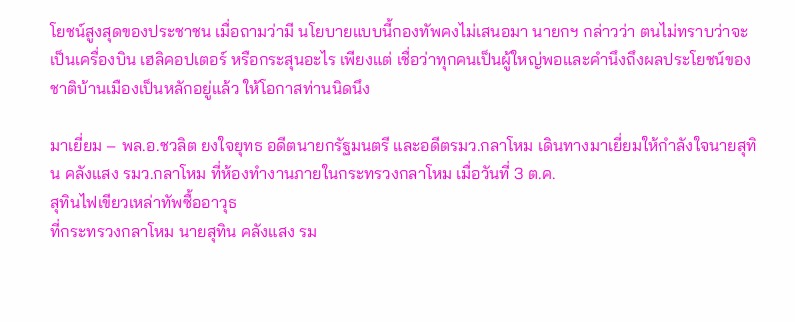โยชน์สูงสุดของประชาชน เมื่อถามว่ามี นโยบายแบบนี้กองทัพคงไม่เสนอมา นายกฯ กล่าวว่า ตนไม่ทราบว่าจะเป็นเครื่องบิน เฮลิคอปเตอร์ หรือกระสุนอะไร เพียงแต่ เชื่อว่าทุกคนเป็นผู้ใหญ่พอและคำนึงถึงผลประโยชน์ของชาติบ้านเมืองเป็นหลักอยู่แล้ว ให้โอกาสท่านนิดนึง

มาเยี่ยม – พล.อ.ชวลิต ยงใจยุทธ อดีตนายกรัฐมนตรี และอดีตรมว.กลาโหม เดินทางมาเยี่ยมให้กำลังใจนายสุทิน คลังแสง รมว.กลาโหม ที่ห้องทำงานภายในกระทรวงกลาโหม เมื่อวันที่ 3 ต.ค.
สุทินไฟเขียวเหล่าทัพซื้ออาวุธ
ที่กระทรวงกลาโหม นายสุทิน คลังแสง รม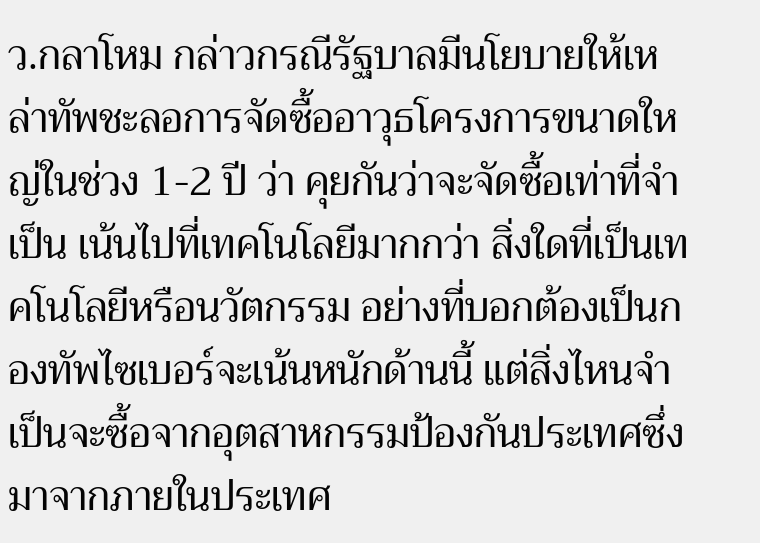ว.กลาโหม กล่าวกรณีรัฐบาลมีนโยบายให้เหล่าทัพชะลอการจัดซื้ออาวุธโครงการขนาดใหญ่ในช่วง 1-2 ปี ว่า คุยกันว่าจะจัดซื้อเท่าที่จำเป็น เน้นไปที่เทคโนโลยีมากกว่า สิ่งใดที่เป็นเทคโนโลยีหรือนวัตกรรม อย่างที่บอกต้องเป็นกองทัพไซเบอร์จะเน้นหนักด้านนี้ แต่สิ่งไหนจำเป็นจะซื้อจากอุตสาหกรรมป้องกันประเทศซึ่งมาจากภายในประเทศ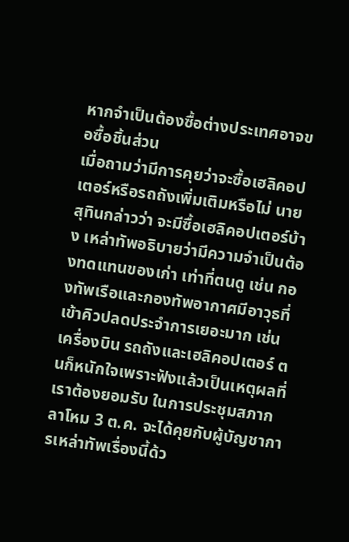หากจำเป็นต้องซื้อต่างประเทศอาจขอซื้อชิ้นส่วน
เมื่อถามว่ามีการคุยว่าจะซื้อเฮลิคอปเตอร์หรือรถถังเพิ่มเติมหรือไม่ นายสุทินกล่าวว่า จะมีซื้อเฮลิคอปเตอร์บ้าง เหล่าทัพอธิบายว่ามีความจำเป็นต้องทดแทนของเก่า เท่าที่ตนดู เช่น กองทัพเรือและกองทัพอากาศมีอาวุธที่เข้าคิวปลดประจำการเยอะมาก เช่น เครื่องบิน รถถังและเฮลิคอปเตอร์ ตนก็หนักใจเพราะฟังแล้วเป็นเหตุผลที่เราต้องยอมรับ ในการประชุมสภากลาโหม 3 ต.ค. จะได้คุยกับผู้บัญชาการเหล่าทัพเรื่องนี้ด้ว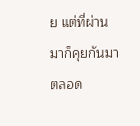ย แต่ที่ผ่านมาก็คุยกันมาตลอด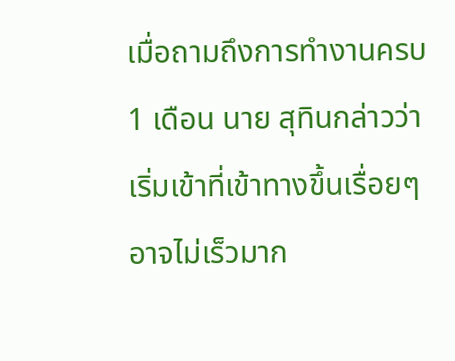เมื่อถามถึงการทำงานครบ 1 เดือน นาย สุทินกล่าวว่า เริ่มเข้าที่เข้าทางขึ้นเรื่อยๆ อาจไม่เร็วมาก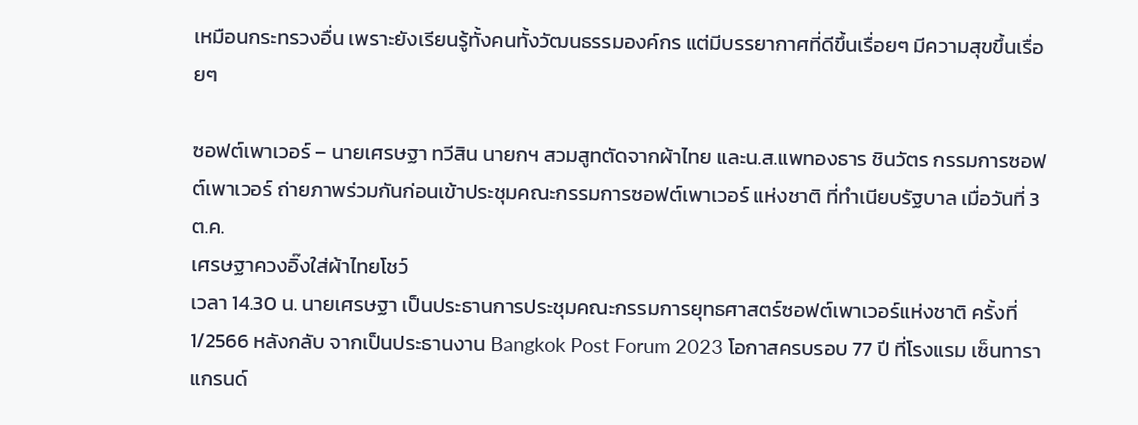เหมือนกระทรวงอื่น เพราะยังเรียนรู้ทั้งคนทั้งวัฒนธรรมองค์กร แต่มีบรรยากาศที่ดีขึ้นเรื่อยๆ มีความสุขขึ้นเรื่อยๆ

ซอฟต์เพาเวอร์ – นายเศรษฐา ทวีสิน นายกฯ สวมสูทตัดจากผ้าไทย และน.ส.แพทองธาร ชินวัตร กรรมการซอฟต์เพาเวอร์ ถ่ายภาพร่วมกันก่อนเข้าประชุมคณะกรรมการซอฟต์เพาเวอร์ แห่งชาติ ที่ทำเนียบรัฐบาล เมื่อวันที่ 3 ต.ค.
เศรษฐาควงอิ๊งใส่ผ้าไทยโชว์
เวลา 14.30 น. นายเศรษฐา เป็นประธานการประชุมคณะกรรมการยุทธศาสตร์ซอฟต์เพาเวอร์แห่งชาติ ครั้งที่ 1/2566 หลังกลับ จากเป็นประธานงาน Bangkok Post Forum 2023 โอกาสครบรอบ 77 ปี ที่โรงแรม เซ็นทาราแกรนด์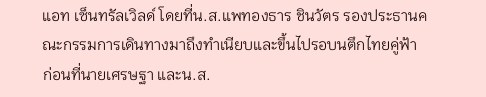แอท เซ็นทรัลเวิลด์ โดยที่น.ส.แพทองธาร ชินวัตร รองประธานคณะกรรมการเดินทางมาถึงทำเนียบและขึ้นไปรอบนตึกไทยคู่ฟ้า
ก่อนที่นายเศรษฐา และน.ส.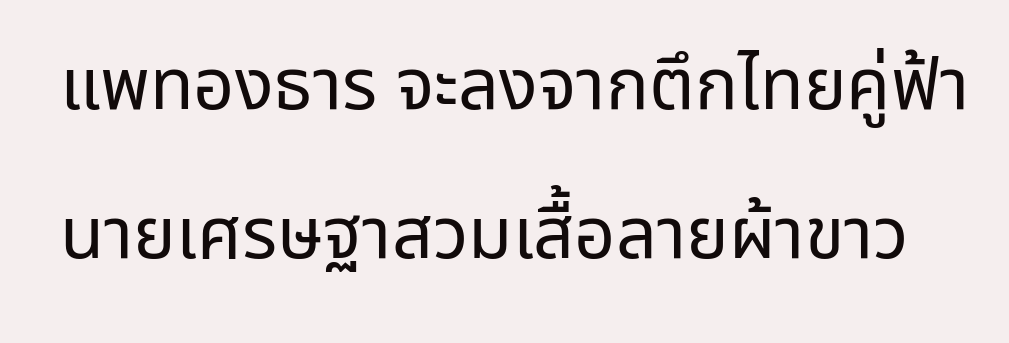แพทองธาร จะลงจากตึกไทยคู่ฟ้า นายเศรษฐาสวมเสื้อลายผ้าขาว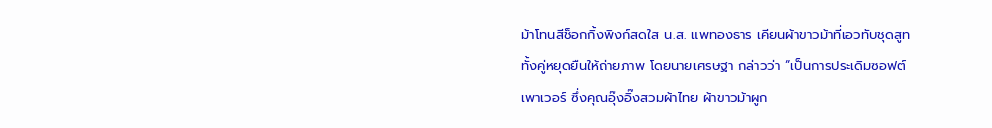ม้าโทนสีช็อกกิ้งพิงก์สดใส น.ส. แพทองธาร เคียนผ้าขาวม้าที่เอวทับชุดสูท ทั้งคู่หยุดยืนให้ถ่ายภาพ โดยนายเศรษฐา กล่าวว่า “เป็นการประเดิมซอฟต์เพาเวอร์ ซึ่งคุณอุ๊งอิ๊งสวมผ้าไทย ผ้าขาวม้าผูก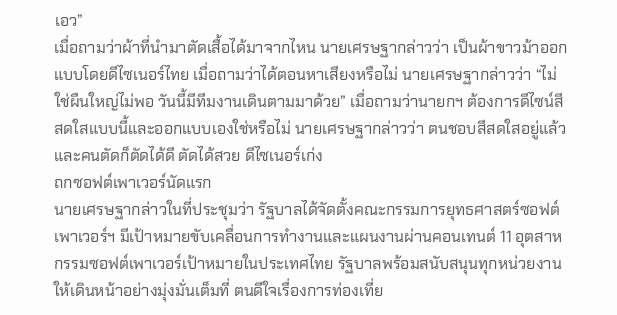เอว”
เมื่อถามว่าผ้าที่นำมาตัดเสื้อได้มาจากไหน นายเศรษฐากล่าวว่า เป็นผ้าขาวม้าออกแบบโดยดีไซเนอร์ไทย เมื่อถามว่าได้ตอนหาเสียงหรือไม่ นายเศรษฐากล่าวว่า “ไม่ใช่ผืนใหญ่ไม่พอ วันนี้มีทีมงานเดินตามมาด้วย” เมื่อถามว่านายกฯ ต้องการดีไซน์สีสดใสแบบนี้และออกแบบเองใช่หรือไม่ นายเศรษฐากล่าวว่า ตนชอบสีสดใสอยู่แล้วและคนตัดก็ตัดได้ดี ตัดได้สวย ดีไซเนอร์เก่ง
ถกซอฟต์เพาเวอร์นัดแรก
นายเศรษฐากล่าวในที่ประชุมว่า รัฐบาลได้จัดตั้งคณะกรรมการยุทธศาสตร์ซอฟต์ เพาเวอร์ฯ มีเป้าหมายขับเคลื่อนการทำงานและแผนงานผ่านคอนเทนต์ 11 อุตสาหกรรมซอฟต์เพาเวอร์เป้าหมายในประเทศไทย รัฐบาลพร้อมสนับสนุนทุกหน่วยงานให้เดินหน้าอย่างมุ่งมั่นเต็มที่ ตนดีใจเรื่องการท่องเที่ย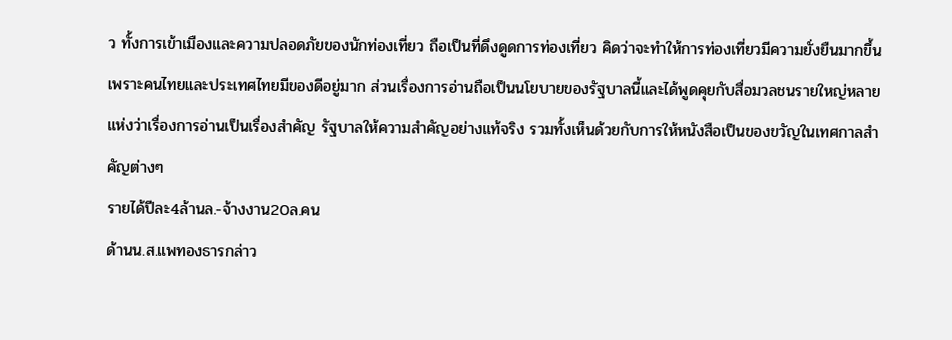ว ทั้งการเข้าเมืองและความปลอดภัยของนักท่องเที่ยว ถือเป็นที่ดึงดูดการท่องเที่ยว คิดว่าจะทำให้การท่องเที่ยวมีความยั่งยืนมากขึ้น เพราะคนไทยและประเทศไทยมีของดีอยู่มาก ส่วนเรื่องการอ่านถือเป็นนโยบายของรัฐบาลนี้และได้พูดคุยกับสื่อมวลชนรายใหญ่หลายแห่งว่าเรื่องการอ่านเป็นเรื่องสำคัญ รัฐบาลให้ความสำคัญอย่างแท้จริง รวมทั้งเห็นด้วยกับการให้หนังสือเป็นของขวัญในเทศกาลสำคัญต่างๆ
รายได้ปีละ4ล้านล.-จ้างงาน20ล.คน
ด้านน.ส.แพทองธารกล่าว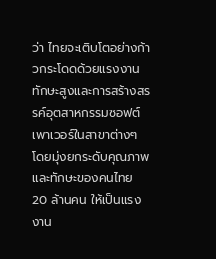ว่า ไทยจะเติบโตอย่างก้าวกระโดดด้วยแรงงานทักษะสูงและการสร้างสรรค์อุตสาหกรรมซอฟต์ เพาเวอร์ในสาขาต่างๆ โดยมุ่งยกระดับคุณภาพและทักษะของคนไทย 20 ล้านคน ให้เป็นแรงงาน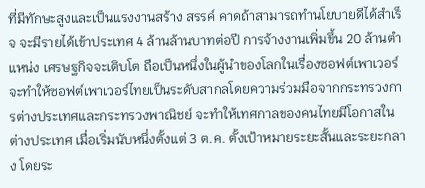ที่มีทักษะสูงและเป็นแรงงานสร้าง สรรค์ คาดถ้าสามารถทำนโยบายดีได้สำเร็จ จะมีรายได้เข้าประเทศ 4 ล้านล้านบาทต่อปี การจ้างงานเพิ่มขึ้น 20 ล้านตำแหน่ง เศรษฐกิจจะเติบโต ถือเป็นหนึ่งในผู้นำของโลกในเรื่องซอฟต์เพาเวอร์
จะทำให้ซอฟต์เพาเวอร์ไทยเป็นระดับสากลโดยความร่วมมือจากกระทรวงการต่างประเทศและกระทรวงพาณิชย์ จะทำให้เทศกาลของคนไทยมีโอกาสในต่างประเทศ เมื่อเริ่มนับหนึ่งตั้งแต่ 3 ต.ค. ตั้งเป้าหมายระยะสั้นและระยะกลาง โดยระ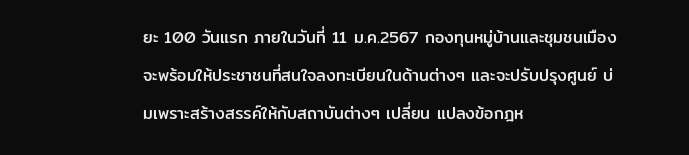ยะ 100 วันแรก ภายในวันที่ 11 ม.ค.2567 กองทุนหมู่บ้านและชุมชนเมืองจะพร้อมให้ประชาชนที่สนใจลงทะเบียนในด้านต่างๆ และจะปรับปรุงศูนย์ บ่มเพราะสร้างสรรค์ให้กับสถาบันต่างๆ เปลี่ยน แปลงข้อกฎห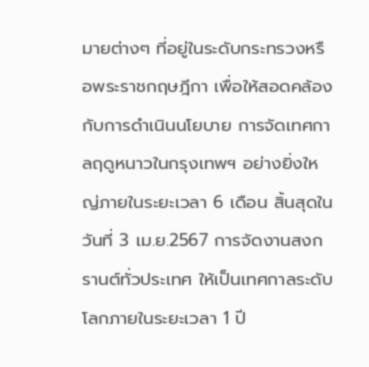มายต่างๆ ที่อยู่ในระดับกระทรวงหรือพระราชกฤษฎีกา เพื่อให้สอดคล้องกับการดำเนินนโยบาย การจัดเทศกาลฤดูหนาวในกรุงเทพฯ อย่างยิ่งใหญ่ภายในระยะเวลา 6 เดือน สิ้นสุดในวันที่ 3 เม.ย.2567 การจัดงานสงกรานต์ทั่วประเทศ ให้เป็นเทศกาลระดับโลกภายในระยะเวลา 1 ปี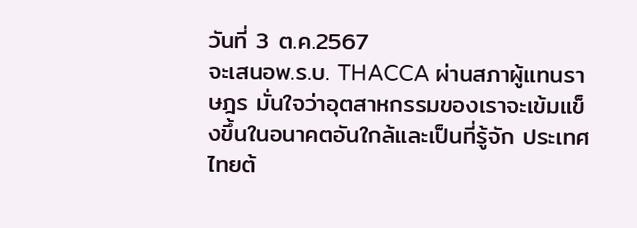วันที่ 3 ต.ค.2567
จะเสนอพ.ร.บ. THACCA ผ่านสภาผู้แทนราษฎร มั่นใจว่าอุตสาหกรรมของเราจะเข้มแข็งขึ้นในอนาคตอันใกล้และเป็นที่รู้จัก ประเทศ ไทยต้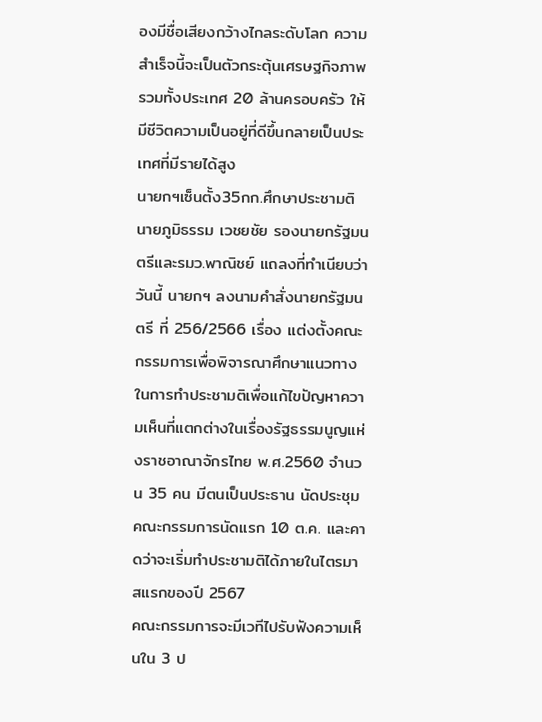องมีชื่อเสียงกว้างไกลระดับโลก ความสำเร็จนี้จะเป็นตัวกระตุ้นเศรษฐกิจภาพรวมทั้งประเทศ 20 ล้านครอบครัว ให้มีชีวิตความเป็นอยู่ที่ดีขึ้นกลายเป็นประเทศที่มีรายได้สูง
นายกฯเซ็นตั้ง35กก.ศึกษาประชามติ
นายภูมิธรรม เวชยชัย รองนายกรัฐมนตรีและรมว.พาณิชย์ แถลงที่ทำเนียบว่า วันนี้ นายกฯ ลงนามคำสั่งนายกรัฐมนตรี ที่ 256/2566 เรื่อง แต่งตั้งคณะกรรมการเพื่อพิจารณาศึกษาแนวทางในการทำประชามติเพื่อแก้ไขปัญหาความเห็นที่แตกต่างในเรื่องรัฐธรรมนูญแห่งราชอาณาจักรไทย พ.ศ.2560 จำนวน 35 คน มีตนเป็นประธาน นัดประชุมคณะกรรมการนัดแรก 10 ต.ค. และคาดว่าจะเริ่มทำประชามติได้ภายในไตรมาสแรกของปี 2567
คณะกรรมการจะมีเวทีไปรับฟังความเห็นใน 3 ป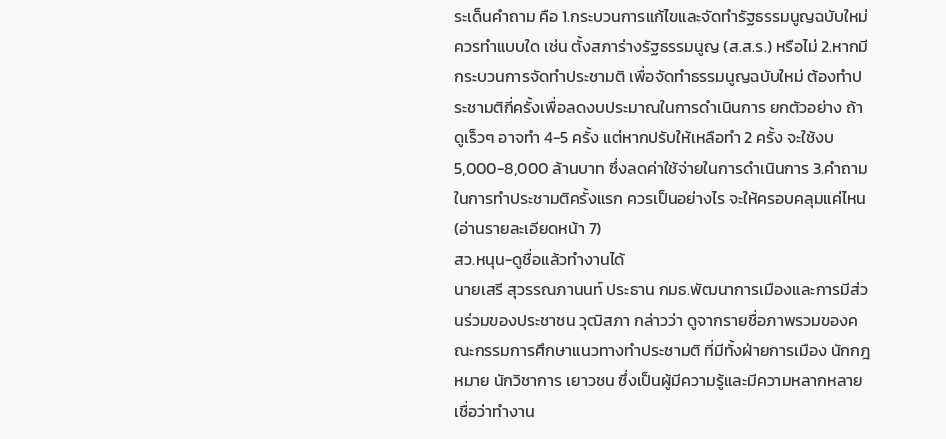ระเด็นคำถาม คือ 1.กระบวนการแก้ไขและจัดทำรัฐธรรมนูญฉบับใหม่ควรทำแบบใด เช่น ตั้งสภาร่างรัฐธรรมนูญ (ส.ส.ร.) หรือไม่ 2.หากมีกระบวนการจัดทำประชามติ เพื่อจัดทำธรรมนูญฉบับใหม่ ต้องทำประชามติกี่ครั้งเพื่อลดงบประมาณในการดำเนินการ ยกตัวอย่าง ถ้าดูเร็วๆ อาจทำ 4-5 ครั้ง แต่หากปรับให้เหลือทำ 2 ครั้ง จะใช้งบ 5,000-8,000 ล้านบาท ซึ่งลดค่าใช้จ่ายในการดำเนินการ 3.คำถามในการทำประชามติครั้งแรก ควรเป็นอย่างไร จะให้ครอบคลุมแค่ไหน (อ่านรายละเอียดหน้า 7)
สว.หนุน-ดูชื่อแล้วทำงานได้
นายเสรี สุวรรณภานนท์ ประธาน กมธ.พัฒนาการเมืองและการมีส่วนร่วมของประชาชน วุฒิสภา กล่าวว่า ดูจากรายชื่อภาพรวมของคณะกรรมการศึกษาแนวทางทำประชามติ ที่มีทั้งฝ่ายการเมือง นักกฎหมาย นักวิชาการ เยาวชน ซึ่งเป็นผู้มีความรู้และมีความหลากหลาย เชื่อว่าทำงาน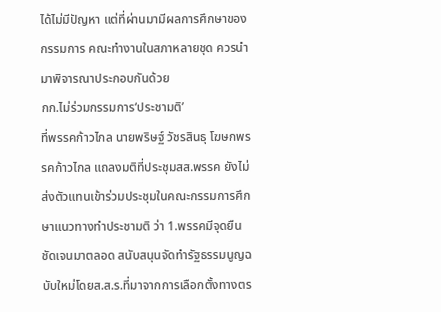ได้ไม่มีปัญหา แต่ที่ผ่านมามีผลการศึกษาของกรรมการ คณะทำงานในสภาหลายชุด ควรนำมาพิจารณาประกอบกันด้วย
กก.ไม่ร่วมกรรมการ‘ประชามติ’
ที่พรรคก้าวไกล นายพริษฐ์ วัชรสินธุ โฆษกพรรคก้าวไกล แถลงมติที่ประชุมสส.พรรค ยังไม่ส่งตัวแทนเข้าร่วมประชุมในคณะกรรมการศึกษาแนวทางทำประชามติ ว่า 1.พรรคมีจุดยืนชัดเจนมาตลอด สนับสนุนจัดทำรัฐธรรมนูญฉบับใหม่โดยส.ส.ร.ที่มาจากการเลือกตั้งทางตร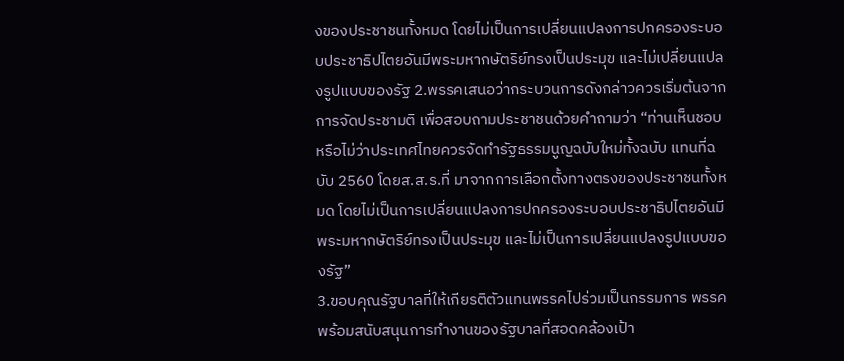งของประชาชนทั้งหมด โดยไม่เป็นการเปลี่ยนแปลงการปกครองระบอบประชาธิปไตยอันมีพระมหากษัตริย์ทรงเป็นประมุข และไม่เปลี่ยนแปลงรูปแบบของรัฐ 2.พรรคเสนอว่ากระบวนการดังกล่าวควรเริ่มต้นจากการจัดประชามติ เพื่อสอบถามประชาชนด้วยคำถามว่า “ท่านเห็นชอบหรือไม่ว่าประเทศไทยควรจัดทำรัฐธรรมนูญฉบับใหม่ทั้งฉบับ แทนที่ฉบับ 2560 โดยส.ส.ร.ที่ มาจากการเลือกตั้งทางตรงของประชาชนทั้งหมด โดยไม่เป็นการเปลี่ยนแปลงการปกครองระบอบประชาธิปไตยอันมีพระมหากษัตริย์ทรงเป็นประมุข และไม่เป็นการเปลี่ยนแปลงรูปแบบของรัฐ”
3.ขอบคุณรัฐบาลที่ให้เกียรติตัวแทนพรรคไปร่วมเป็นกรรมการ พรรคพร้อมสนับสนุนการทำงานของรัฐบาลที่สอดคล้องเป้า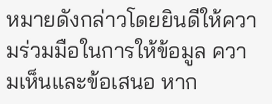หมายดังกล่าวโดยยินดีให้ความร่วมมือในการให้ข้อมูล ความเห็นและข้อเสนอ หาก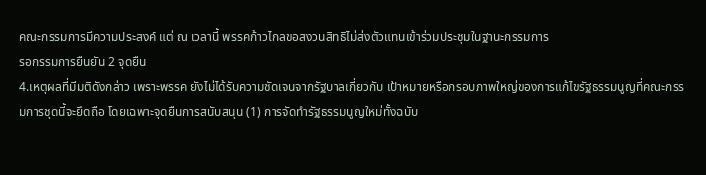คณะกรรมการมีความประสงค์ แต่ ณ เวลานี้ พรรคก้าวไกลขอสงวนสิทธิไม่ส่งตัวแทนเข้าร่วมประชุมในฐานะกรรมการ
รอกรรมการยืนยัน 2 จุดยืน
4.เหตุผลที่มีมติดังกล่าว เพราะพรรค ยังไม่ได้รับความชัดเจนจากรัฐบาลเกี่ยวกับ เป้าหมายหรือกรอบภาพใหญ่ของการแก้ไขรัฐธรรมนูญที่คณะกรรมการชุดนี้จะยึดถือ โดยเฉพาะจุดยืนการสนับสนุน (1) การจัดทำรัฐธรรมนูญใหม่ทั้งฉบับ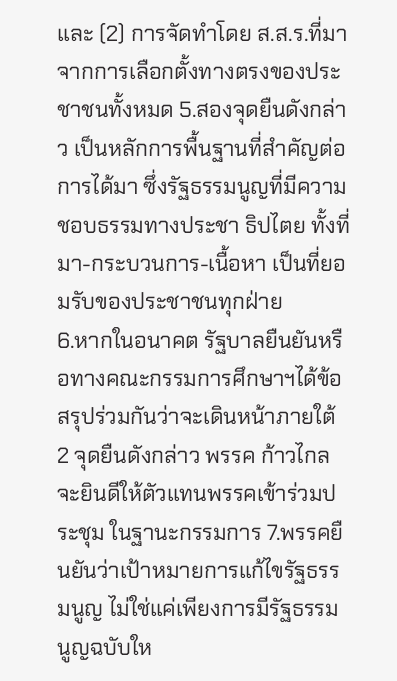และ (2) การจัดทำโดย ส.ส.ร.ที่มาจากการเลือกตั้งทางตรงของประชาชนทั้งหมด 5.สองจุดยืนดังกล่าว เป็นหลักการพื้นฐานที่สำคัญต่อการได้มา ซึ่งรัฐธรรมนูญที่มีความชอบธรรมทางประชา ธิปไตย ทั้งที่มา-กระบวนการ-เนื้อหา เป็นที่ยอมรับของประชาชนทุกฝ่าย
6.หากในอนาคต รัฐบาลยืนยันหรือทางคณะกรรมการศึกษาฯได้ข้อสรุปร่วมกันว่าจะเดินหน้าภายใต้ 2 จุดยืนดังกล่าว พรรค ก้าวไกลจะยินดีให้ตัวแทนพรรคเข้าร่วมประชุม ในฐานะกรรมการ 7.พรรคยืนยันว่าเป้าหมายการแก้ไขรัฐธรรมนูญ ไม่ใช่แค่เพียงการมีรัฐธรรมนูญฉบับให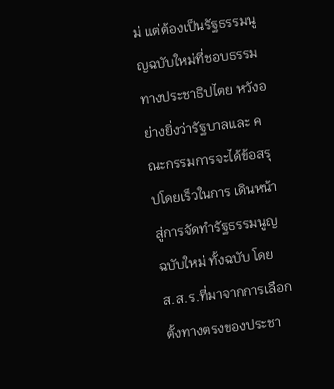ม่ แต่ต้องเป็นรัฐธรรมนูญฉบับใหม่ที่ชอบธรรมทางประชาธิปไตย หวังอย่างยิ่งว่ารัฐบาลและ คณะกรรมการจะได้ข้อสรุปโดยเร็วในการ เดินหน้าสู่การจัดทำรัฐธรรมนูญฉบับใหม่ ทั้งฉบับ โดย ส.ส.ร.ที่มาจากการเลือกตั้งทางตรงของประชา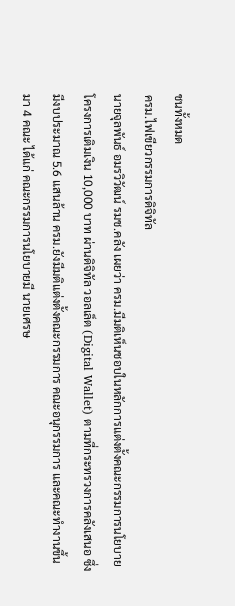ชนทั้งหมด
ครม.ไฟเขียวกรรมการดิจิทัล
นายจุลพันธ์ อมรวิวัฒน์ รมช.คลัง เผยว่า ครม.มีมติเห็นชอบในหลักการแต่งตั้งคณะกรรมการนโยบายโครงการเติมเงิน 10,000 บาท ผ่านดิจิทัล วอลเล็ต (Digital Wallet) ตามที่กระทรวงการคลังเสนอ ซึ่งมีงบประมาณ 5.6 แสนล้าน ครม.ยังมีมติแต่งตั้งคณะกรรมการ คณะอนุกรรมการ และคณะทำงานขึ้นมา 4 คณะ ได้แก่ คณะกรรมการนโยบายมี นายเศรษ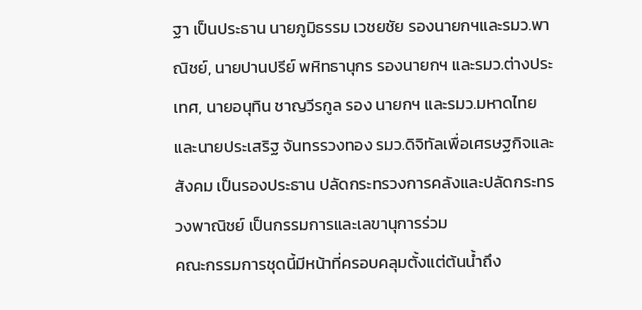ฐา เป็นประธาน นายภูมิธรรม เวชยชัย รองนายกฯและรมว.พาณิชย์, นายปานปรีย์ พหิทธานุกร รองนายกฯ และรมว.ต่างประเทศ, นายอนุทิน ชาญวีรกูล รอง นายกฯ และรมว.มหาดไทย และนายประเสริฐ จันทรรวงทอง รมว.ดิจิทัลเพื่อเศรษฐกิจและสังคม เป็นรองประธาน ปลัดกระทรวงการคลังและปลัดกระทรวงพาณิชย์ เป็นกรรมการและเลขานุการร่วม
คณะกรรมการชุดนี้มีหน้าที่ครอบคลุมตั้งแต่ต้นน้ำถึง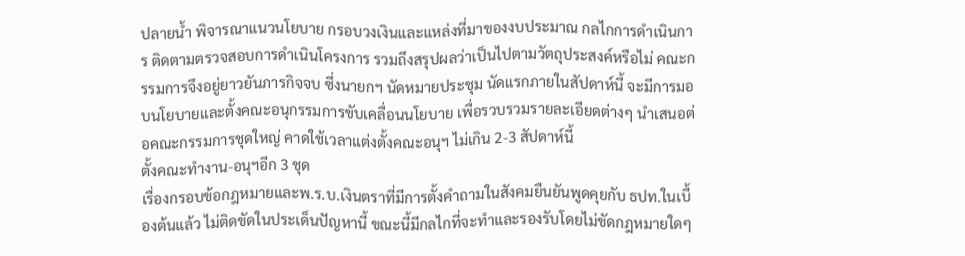ปลายน้ำ พิจารณาแนวนโยบาย กรอบวงเงินและแหล่งที่มาของงบประมาณ กลไกการดำเนินการ ติดตามตรวจสอบการดำเนินโครงการ รวมถึงสรุปผลว่าเป็นไปตามวัตถุประสงค์หรือไม่ คณะกรรมการจึงอยู่ยาวยันภารกิจจบ ซึ่งนายกฯ นัดหมายประชุม นัดแรกภายในสัปดาห์นี้ จะมีการมอบนโยบายและตั้งคณะอนุกรรมการขับเคลื่อนนโยบาย เพื่อรวบรวมรายละเอียดต่างๆ นำเสนอต่อคณะกรรมการชุดใหญ่ คาดใช้เวลาแต่งตั้งคณะอนุฯ ไม่เกิน 2-3 สัปดาห์นี้
ตั้งคณะทำงาน-อนุฯอีก 3 ชุด
เรื่องกรอบข้อกฎหมายและพ.ร.บ.เงินตราที่มีการตั้งคำถามในสังคมยืนยันพูดคุยกับ ธปท.ในเบื้องต้นแล้ว ไม่ติดขัดในประเด็นปัญหานี้ ขณะนี้มีกลไกที่จะทำและรองรับโดยไม่ขัดกฎหมายใดๆ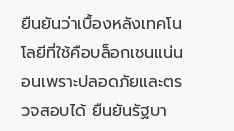ยืนยันว่าเบื้องหลังเทคโนโลยีที่ใช้คือบล็อกเชนแน่นอนเพราะปลอดภัยและตรวจสอบได้ ยืนยันรัฐบา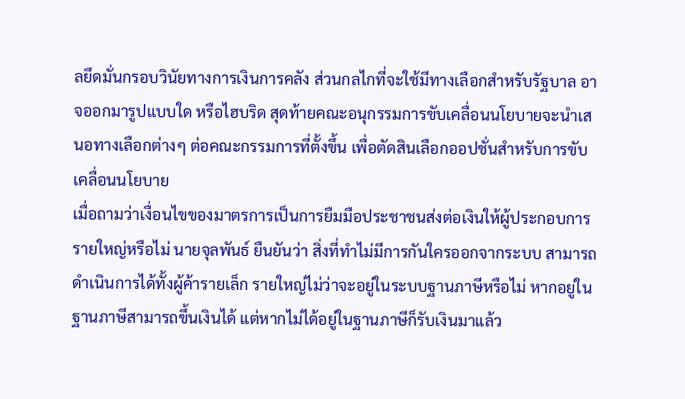ลยึดมั่นกรอบวินัยทางการเงินการคลัง ส่วนกลไกที่จะใช้มีทางเลือกสำหรับรัฐบาล อาจออกมารูปแบบใด หรือไฮบริด สุดท้ายคณะอนุกรรมการขับเคลื่อนนโยบายจะนำเสนอทางเลือกต่างๆ ต่อคณะกรรมการที่ตั้งขึ้น เพื่อตัดสินเลือกออปชั่นสำหรับการขับเคลื่อนนโยบาย
เมื่อถามว่าเงื่อนไขของมาตรการเป็นการยืมมือประชาชนส่งต่อเงินให้ผู้ประกอบการรายใหญ่หรือไม่ นายจุลพันธ์ ยืนยันว่า สิ่งที่ทำไม่มีการกันใครออกจากระบบ สามารถดำเนินการได้ทั้งผู้ค้ารายเล็ก รายใหญ่ไม่ว่าจะอยู่ในระบบฐานภาษีหรือไม่ หากอยู่ในฐานภาษีสามารถขึ้นเงินได้ แต่หากไม่ได้อยู่ในฐานภาษีก็รับเงินมาแล้ว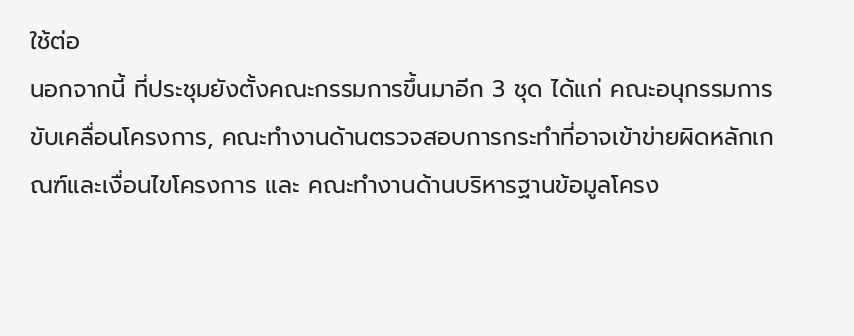ใช้ต่อ
นอกจากนี้ ที่ประชุมยังตั้งคณะกรรมการขึ้นมาอีก 3 ชุด ได้แก่ คณะอนุกรรมการ ขับเคลื่อนโครงการ, คณะทำงานด้านตรวจสอบการกระทำที่อาจเข้าข่ายผิดหลักเกณฑ์และเงื่อนไขโครงการ และ คณะทำงานด้านบริหารฐานข้อมูลโครง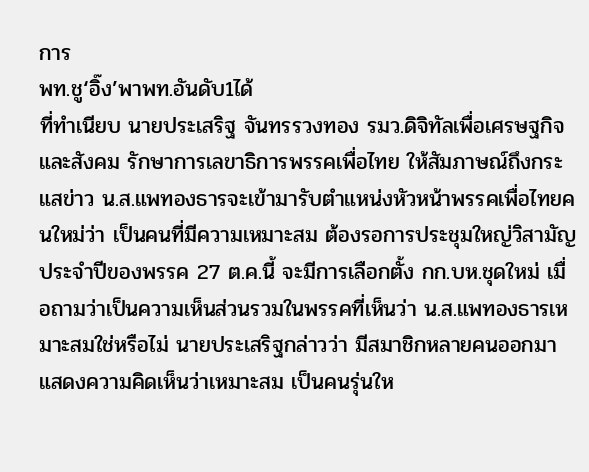การ
พท.ชู‘อิ๊ง’พาพท.อันดับ1ได้
ที่ทำเนียบ นายประเสริฐ จันทรรวงทอง รมว.ดิจิทัลเพื่อเศรษฐกิจและสังคม รักษาการเลขาธิการพรรคเพื่อไทย ให้สัมภาษณ์ถึงกระแสข่าว น.ส.แพทองธารจะเข้ามารับตำแหน่งหัวหน้าพรรคเพื่อไทยคนใหม่ว่า เป็นคนที่มีความเหมาะสม ต้องรอการประชุมใหญ่วิสามัญประจำปีของพรรค 27 ต.ค.นี้ จะมีการเลือกตั้ง กก.บห.ชุดใหม่ เมื่อถามว่าเป็นความเห็นส่วนรวมในพรรคที่เห็นว่า น.ส.แพทองธารเหมาะสมใช่หรือไม่ นายประเสริฐกล่าวว่า มีสมาชิกหลายคนออกมาแสดงความคิดเห็นว่าเหมาะสม เป็นคนรุ่นให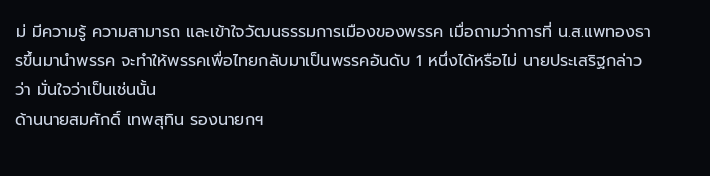ม่ มีความรู้ ความสามารถ และเข้าใจวัฒนธรรมการเมืองของพรรค เมื่อถามว่าการที่ น.ส.แพทองธารขึ้นมานำพรรค จะทำให้พรรคเพื่อไทยกลับมาเป็นพรรคอันดับ 1 หนึ่งได้หรือไม่ นายประเสริฐกล่าวว่า มั่นใจว่าเป็นเช่นนั้น
ด้านนายสมศักดิ์ เทพสุทิน รองนายกฯ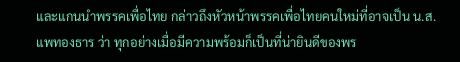และแกนนำพรรคเพื่อไทย กล่าวถึงหัวหน้าพรรคเพื่อไทยคนใหม่ที่อาจเป็น น.ส.แพทองธาร ว่า ทุกอย่างเมื่อมีความพร้อมก็เป็นที่น่ายินดีของพร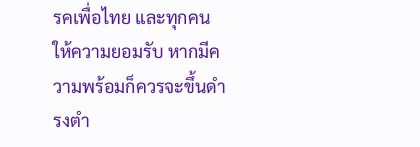รคเพื่อไทย และทุกคนให้ความยอมรับ หากมีความพร้อมก็ควรจะขึ้นดำรงตำ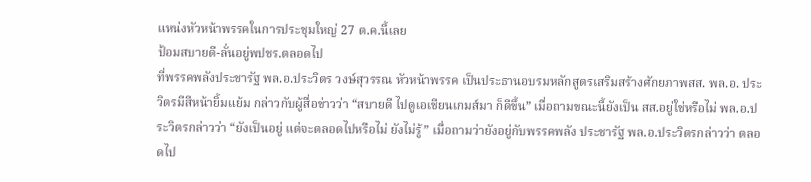แหน่งหัวหน้าพรรคในการประชุมใหญ่ 27 ต.ค.นี้เลย
ป้อมสบายดี-ลั่นอยู่พปชร.ตลอดไป
ที่พรรคพลังประชารัฐ พล.อ.ประวิตร วงษ์สุวรรณ หัวหน้าพรรค เป็นประธานอบรมหลักสูตรเสริมสร้างศักยภาพสส. พล.อ. ประวิตรมีสีหน้ายิ้มแย้ม กล่าวกับผู้สื่อข่าวว่า “สบายดี ไปดูเอเชียนเกมส์มา ก็ดีขึ้น” เมื่อถามขณะนี้ยังเป็น สส.อยู่ใช่หรือไม่ พล.อ.ประวิตรกล่าวว่า “ยังเป็นอยู่ แต่จะตลอดไปหรือไม่ ยังไม่รู้” เมื่อถามว่ายังอยู่กับพรรคพลัง ประชารัฐ พล.อ.ประวิตรกล่าวว่า ตลอดไป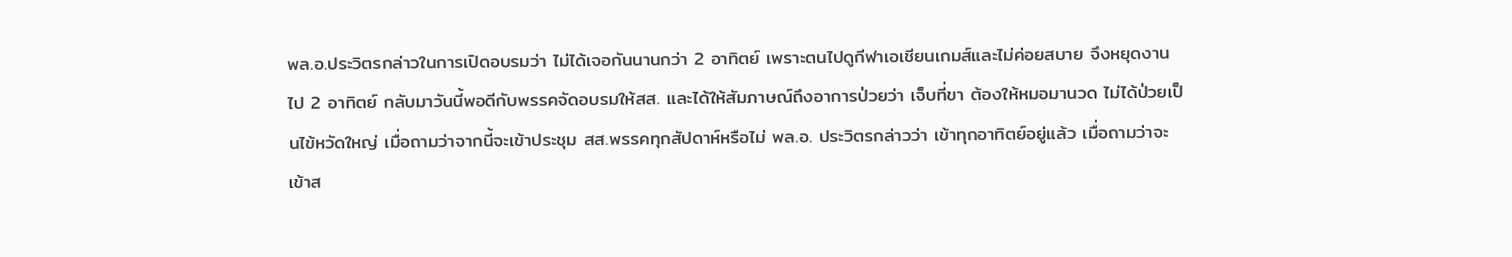พล.อ.ประวิตรกล่าวในการเปิดอบรมว่า ไม่ได้เจอกันนานกว่า 2 อาทิตย์ เพราะตนไปดูกีฬาเอเชียนเกมส์และไม่ค่อยสบาย จึงหยุดงานไป 2 อาทิตย์ กลับมาวันนี้พอดีกับพรรคจัดอบรมให้สส. และได้ให้สัมภาษณ์ถึงอาการป่วยว่า เจ็บที่ขา ต้องให้หมอมานวด ไม่ได้ป่วยเป็นไข้หวัดใหญ่ เมื่อถามว่าจากนี้จะเข้าประชุม สส.พรรคทุกสัปดาห์หรือไม่ พล.อ. ประวิตรกล่าวว่า เข้าทุกอาทิตย์อยู่แล้ว เมื่อถามว่าจะเข้าส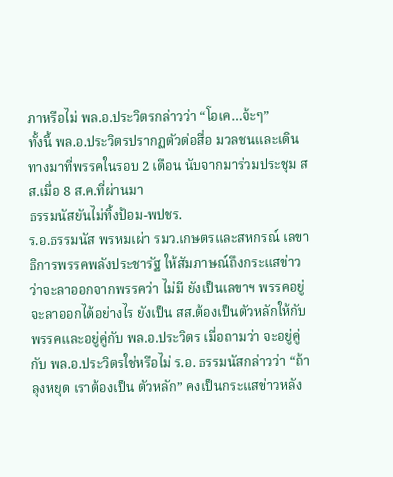ภาหรือไม่ พล.อ.ประวิตรกล่าวว่า “โอเค…จ้ะๆ”
ทั้งนี้ พล.อ.ประวิตรปรากฏตัวต่อสื่อ มวลชนและเดินทางมาที่พรรคในรอบ 2 เดือน นับจากมาร่วมประชุม สส.เมื่อ 8 ส.ค.ที่ผ่านมา
ธรรมนัสยันไม่ทิ้งป้อม-พปชร.
ร.อ.ธรรมนัส พรหมเผ่า รมว.เกษตรและสหกรณ์ เลขาธิการพรรคพลังประชารัฐ ให้สัมภาษณ์ถึงกระแสข่าวว่าจะลาออกจากพรรคว่า ไม่มี ยังเป็นเลขาฯ พรรคอยู่ จะลาออกได้อย่างไร ยังเป็น สส.ต้องเป็นตัวหลักให้กับพรรคและอยู่คู่กับ พล.อ.ประวิตร เมื่อถามว่า จะอยู่คู่กับ พล.อ.ประวิตรใช่หรือไม่ ร.อ. ธรรมนัสกล่าวว่า “ถ้าลุงหยุด เราต้องเป็น ตัวหลัก” คงเป็นกระแสข่าวหลัง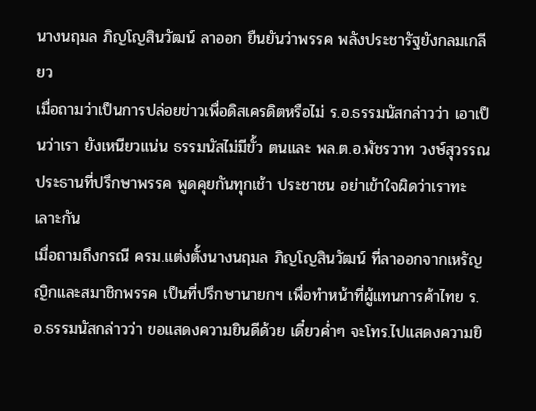นางนฤมล ภิญโญสินวัฒน์ ลาออก ยืนยันว่าพรรค พลังประชารัฐยังกลมเกลียว
เมื่อถามว่าเป็นการปล่อยข่าวเพื่อดิสเครดิตหรือไม่ ร.อ.ธรรมนัสกล่าวว่า เอาเป็นว่าเรา ยังเหนียวแน่น ธรรมนัสไม่มีขั้ว ตนและ พล.ต.อ.พัชรวาท วงษ์สุวรรณ ประธานที่ปรึกษาพรรค พูดคุยกันทุกเช้า ประชาชน อย่าเข้าใจผิดว่าเราทะเลาะกัน
เมื่อถามถึงกรณี ครม.แต่งตั้งนางนฤมล ภิญโญสินวัฒน์ ที่ลาออกจากเหรัญญิกและสมาชิกพรรค เป็นที่ปรึกษานายกฯ เพื่อทำหน้าที่ผู้แทนการค้าไทย ร.อ.ธรรมนัสกล่าวว่า ขอแสดงความยินดีด้วย เดี๋ยวค่ำๆ จะโทร.ไปแสดงความยิ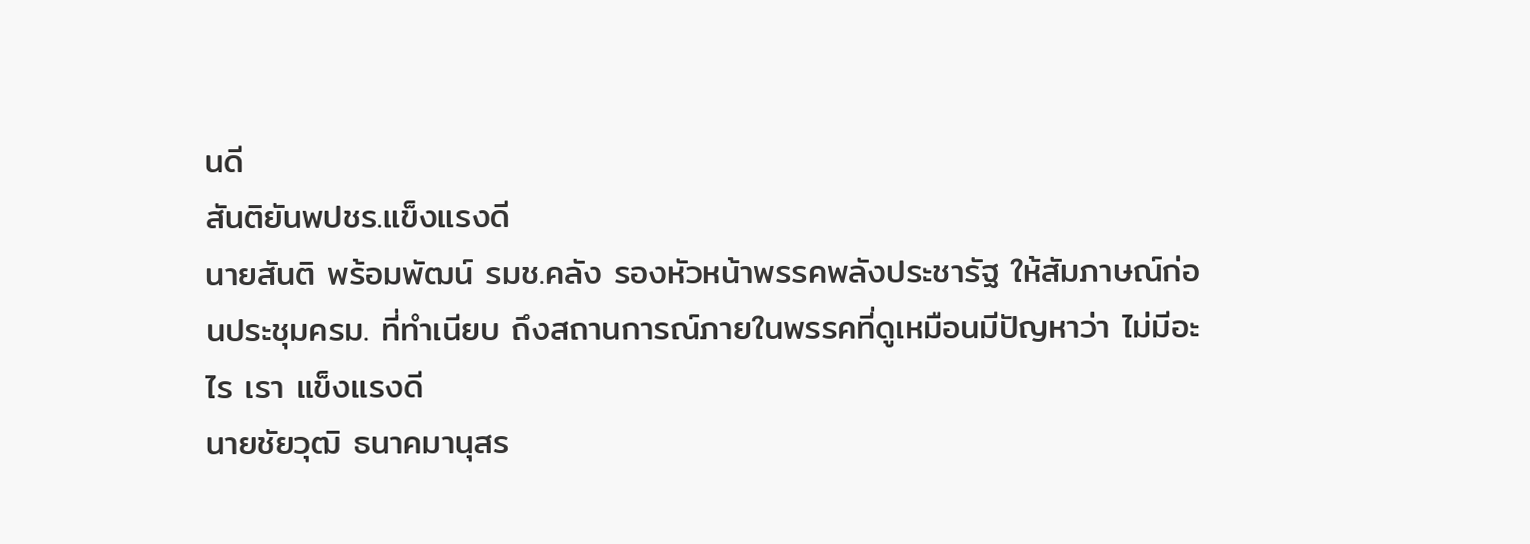นดี
สันติยันพปชร.แข็งแรงดี
นายสันติ พร้อมพัฒน์ รมช.คลัง รองหัวหน้าพรรคพลังประชารัฐ ให้สัมภาษณ์ก่อนประชุมครม. ที่ทำเนียบ ถึงสถานการณ์ภายในพรรคที่ดูเหมือนมีปัญหาว่า ไม่มีอะไร เรา แข็งแรงดี
นายชัยวุฒิ ธนาคมานุสร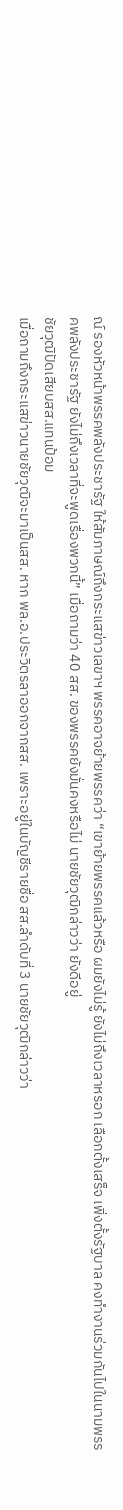ณ์ รองหัวหน้าพรรคพลังประชารัฐ ให้สัมภาษณ์ถึงกระแสข่าวเลขาฯ พรรคอาจย้ายพรรคว่า “เขาย้ายพรรคแล้วหรือ ผมยังไม่รู้ ยังไม่ถึงเวลาหรอก เลือกตั้งเสร็จ เพิ่งตั้งรัฐบาล คงทำงานร่วมกันไปในนามพรรคพลังประชารัฐ ยังไม่ถึงเวลาที่จะพูดเรื่องพวกนี้” เมื่อถามว่า 40 สส. ของพรรคยังมั่นคงหรือไม่ นายชัยวุฒิกล่าวว่า ยังดีอยู่
ชัยวุฒิปัดเสียบสส.แทนป้อม
เมื่อถามถึงกระแสข่าวนายชัยวุฒิจะมาเป็นสส. หาก พล.อ.ประวิตรลาออกจากสส. เพราะอยู่ในบัญชีรายชื่อ สส.ลำดับที่ 3 นายชัยวุฒิกล่าวว่า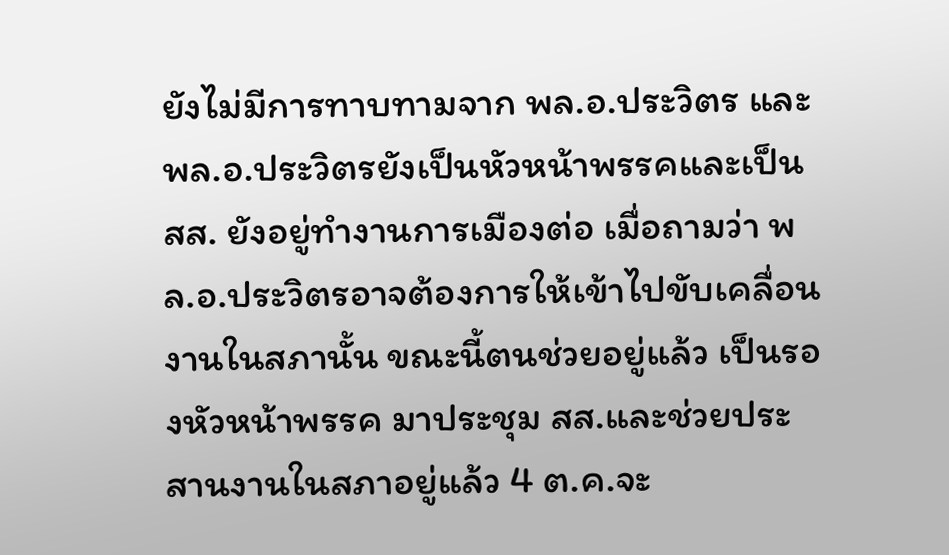ยังไม่มีการทาบทามจาก พล.อ.ประวิตร และ พล.อ.ประวิตรยังเป็นหัวหน้าพรรคและเป็นสส. ยังอยู่ทำงานการเมืองต่อ เมื่อถามว่า พล.อ.ประวิตรอาจต้องการให้เข้าไปขับเคลื่อนงานในสภานั้น ขณะนี้ตนช่วยอยู่แล้ว เป็นรองหัวหน้าพรรค มาประชุม สส.และช่วยประสานงานในสภาอยู่แล้ว 4 ต.ค.จะ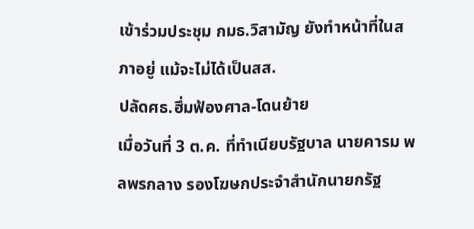เข้าร่วมประชุม กมธ.วิสามัญ ยังทำหน้าที่ในสภาอยู่ แม้จะไม่ได้เป็นสส.
ปลัดศธ.ฮึ่มฟ้องศาล-โดนย้าย
เมื่อวันที่ 3 ต.ค. ที่ทำเนียบรัฐบาล นายคารม พลพรกลาง รองโฆษกประจำสำนักนายกรัฐ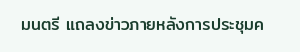มนตรี แถลงข่าวภายหลังการประชุมค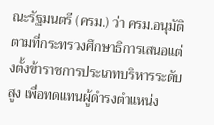ณะรัฐมนตรี (ครม.) ว่า ครม.อนุมัติตามที่กระทรวงศึกษาธิการเสนอแต่งตั้งข้าราชการประเภทบริหารระดับสูง เพื่อทดแทนผู้ดำรงตำแหน่ง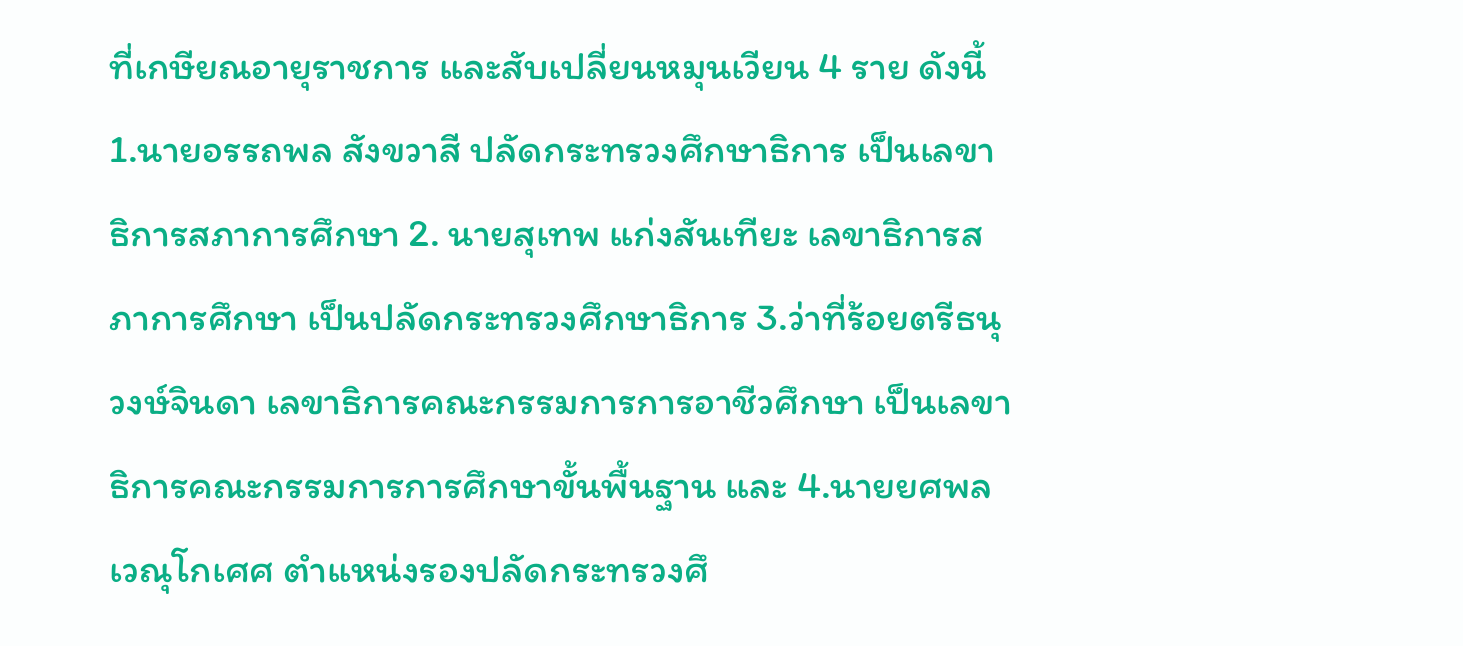ที่เกษียณอายุราชการ และสับเปลี่ยนหมุนเวียน 4 ราย ดังนี้ 1.นายอรรถพล สังขวาสี ปลัดกระทรวงศึกษาธิการ เป็นเลขาธิการสภาการศึกษา 2. นายสุเทพ แก่งสันเทียะ เลขาธิการสภาการศึกษา เป็นปลัดกระทรวงศึกษาธิการ 3.ว่าที่ร้อยตรีธนุ วงษ์จินดา เลขาธิการคณะกรรมการการอาชีวศึกษา เป็นเลขาธิการคณะกรรมการการศึกษาขั้นพื้นฐาน และ 4.นายยศพล เวณุโกเศศ ตำแหน่งรองปลัดกระทรวงศึ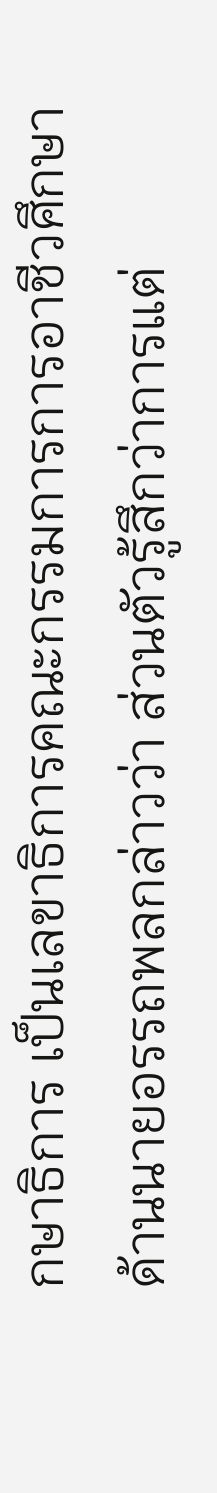กษาธิการ เป็นเลขาธิการคณะกรรมการการอาชีวศึกษา
ด้านนายอรรถพลกล่าวว่า ส่วนตัวรู้สึกว่าการแต่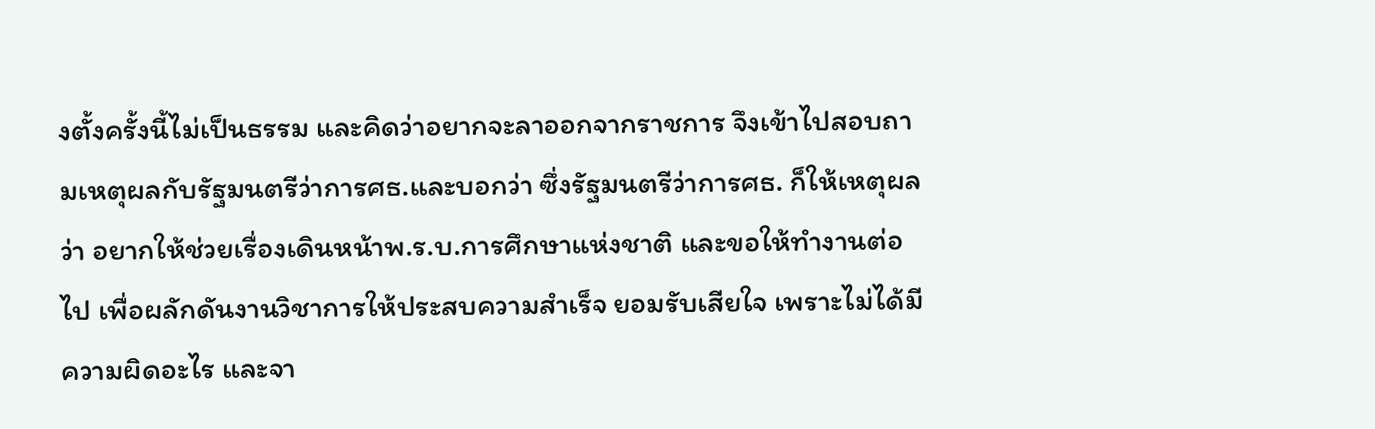งตั้งครั้งนี้ไม่เป็นธรรม และคิดว่าอยากจะลาออกจากราชการ จึงเข้าไปสอบถามเหตุผลกับรัฐมนตรีว่าการศธ.และบอกว่า ซึ่งรัฐมนตรีว่าการศธ. ก็ให้เหตุผลว่า อยากให้ช่วยเรื่องเดินหน้าพ.ร.บ.การศึกษาแห่งชาติ และขอให้ทำงานต่อไป เพื่อผลักดันงานวิชาการให้ประสบความสำเร็จ ยอมรับเสียใจ เพราะไม่ได้มีความผิดอะไร และจา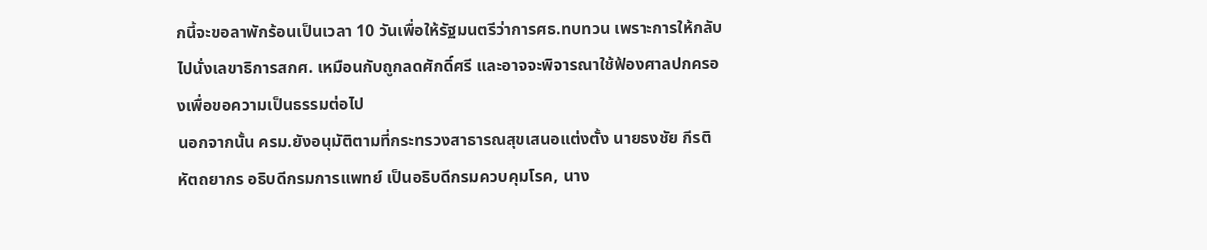กนี้จะขอลาพักร้อนเป็นเวลา 10 วันเพื่อให้รัฐมนตรีว่าการศธ.ทบทวน เพราะการให้กลับไปนั่งเลขาธิการสกศ. เหมือนกับถูกลดศักดิ์ศรี และอาจจะพิจารณาใช้ฟ้องศาลปกครองเพื่อขอความเป็นธรรมต่อไป
นอกจากนั้น ครม.ยังอนุมัติตามที่กระทรวงสาธารณสุขเสนอแต่งตั้ง นายธงชัย กีรติ หัตถยากร อธิบดีกรมการแพทย์ เป็นอธิบดีกรมควบคุมโรค, นาง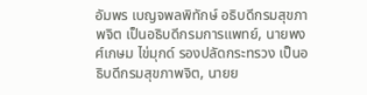อัมพร เบญจพลพิทักษ์ อธิบดีกรมสุขภาพจิต เป็นอธิบดีกรมการแพทย์, นายพงศ์เกษม ไข่มุกด์ รองปลัดกระทรวง เป็นอธิบดีกรมสุขภาพจิต, นายย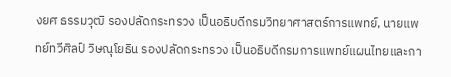งยศ ธรรมวุฒิ รองปลัดกระทรวง เป็นอธิบดีกรมวิทยาศาสตร์การแพทย์, นายแพทย์ทวีศิลป์ วิษณุโยธิน รองปลัดกระทรวง เป็นอธิบดีกรมการแพทย์แผนไทยและกา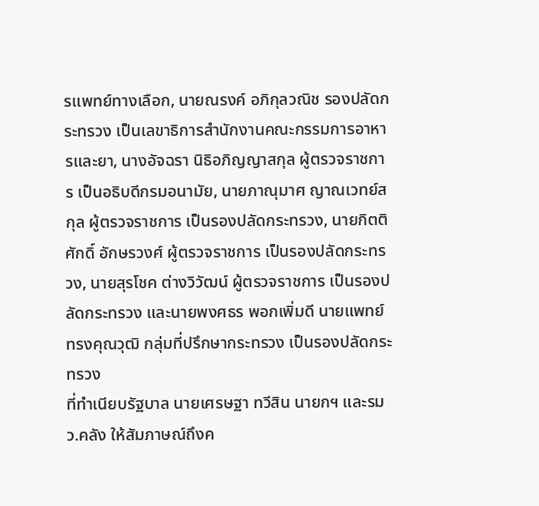รแพทย์ทางเลือก, นายณรงค์ อภิกุลวณิช รองปลัดกระทรวง เป็นเลขาธิการสำนักงานคณะกรรมการอาหารและยา, นางอัจฉรา นิธิอภิญญาสกุล ผู้ตรวจราชการ เป็นอธิบดีกรมอนามัย, นายภาณุมาศ ญาณเวทย์สกุล ผู้ตรวจราชการ เป็นรองปลัดกระทรวง, นายกิตติศักดิ์ อักษรวงศ์ ผู้ตรวจราชการ เป็นรองปลัดกระทรวง, นายสุรโชค ต่างวิวัฒน์ ผู้ตรวจราชการ เป็นรองปลัดกระทรวง และนายพงศธร พอกเพิ่มดี นายแพทย์ทรงคุณวุฒิ กลุ่มที่ปรึกษากระทรวง เป็นรองปลัดกระทรวง
ที่ทำเนียบรัฐบาล นายเศรษฐา ทวีสิน นายกฯ และรมว.คลัง ให้สัมภาษณ์ถึงค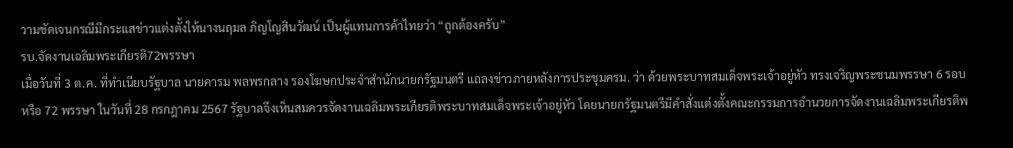วามชัดเจนกรณีมีกระแสข่าวแต่งตั้งให้นางนฤมล ภิญโญสินวัฒน์ เป็นผู้แทนการค้าไทยว่า “ถูกต้องครับ”
รบ.จัดงานเฉลิมพระเกียรติ72พรรษา
เมื่อวันที่ 3 ต.ค. ที่ทำเนียบรัฐบาล นายคารม พลพรกลาง รองโฆษกประจำสำนักนายกรัฐมนตรี แถลงข่าวภายหลังการประชุมครม. ว่า ด้วยพระบาทสมเด็จพระเจ้าอยู่หัว ทรงเจริญพระชนมพรรษา 6 รอบ หรือ 72 พรรษา ในวันที่ 28 กรกฎาคม 2567 รัฐบาลจึงเห็นสมควรจัดงานเฉลิมพระเกียรติพระบาทสมเด็จพระเจ้าอยู่หัว โดยนายกรัฐมนตรีมีคำสั่งแต่งตั้งคณะกรรมการอำนวยการจัดงานเฉลิมพระเกียรติพ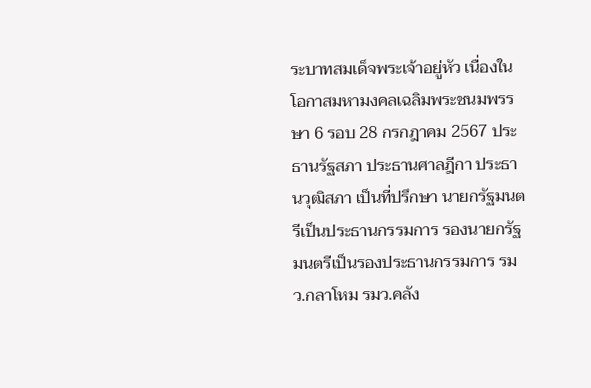ระบาทสมเด็จพระเจ้าอยู่หัว เนื่องในโอกาสมหามงคลเฉลิมพระชนมพรรษา 6 รอบ 28 กรกฎาคม 2567 ประธานรัฐสภา ประธานศาลฎีกา ประธานวุฒิสภา เป็นที่ปรึกษา นายกรัฐมนตรีเป็นประธานกรรมการ รองนายกรัฐมนตรีเป็นรองประธานกรรมการ รมว.กลาโหม รมว.คลัง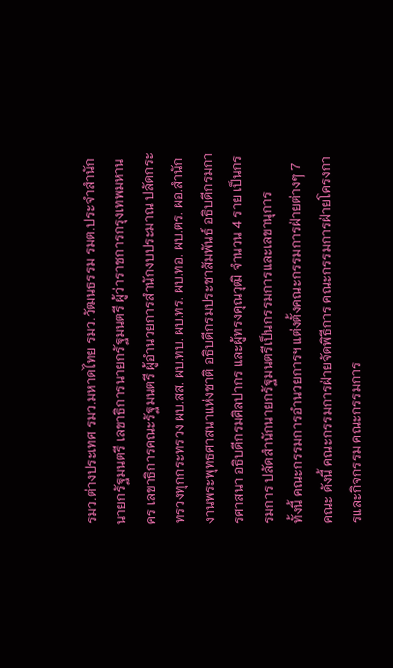รมว.ต่างประเทศ รมว.มหาดไทย รมว.วัฒนธรรม รมต.ประจำสำนักนายกรัฐมนตรี เลขาธิการนายกรัฐมนตรี ผู้ว่าราชการกรุงเทพมหานคร เลขาธิการคณะรัฐมนตรี ผู้อำนวยการสำนักงบประมาณ ปลัดกระทรวงทุกกระทรวง ผบ.สส. ผบ.ทบ. ผบ.ทร. ผบ.ทอ. ผบ.ตร. ผอ.สำนักงานพระพุทธศาสนาแห่งชาติ อธิบดีกรมประชาสัมพันธ์ อธิบดีกรมการศาสนา อธิบดีกรมศิลปากร และผู้ทรงคุณวุฒิ จำนวน 4 ราย เป็นกรรมการ ปลัดสำนักนายกรัฐมนตรีเป็นกรรมการและเลขานุการ
ทั้งนี้ คณะกรรมการอำนวยการฯ แต่งตั้งคณะกรรมการฝ่ายต่างๆ 7 คณะ ดังนี้ คณะกรรมการฝ่ายจัดพิธีการ คณะกรรมการฝ่ายโครงการและกิจกรรม คณะกรรมการ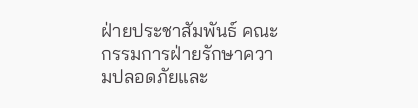ฝ่ายประชาสัมพันธ์ คณะกรรมการฝ่ายรักษาความปลอดภัยและ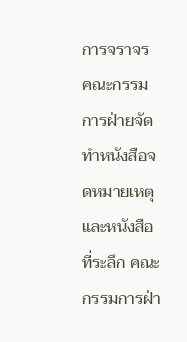การจราจร คณะกรรมการฝ่ายจัดทำหนังสือจดหมายเหตุและหนังสือที่ระลึก คณะกรรมการฝ่า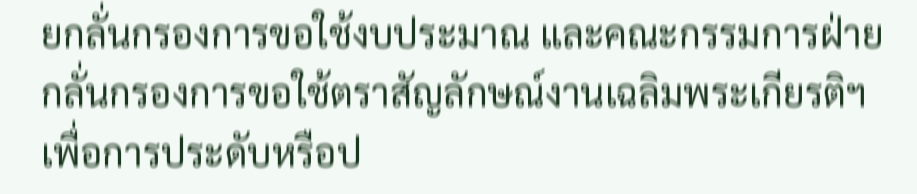ยกลั่นกรองการขอใช้งบประมาณ และคณะกรรมการฝ่ายกลั่นกรองการขอใช้ตราสัญลักษณ์งานเฉลิมพระเกียรติฯ เพื่อการประดับหรือป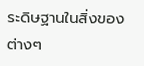ระดิษฐานในสิ่งของต่างๆ